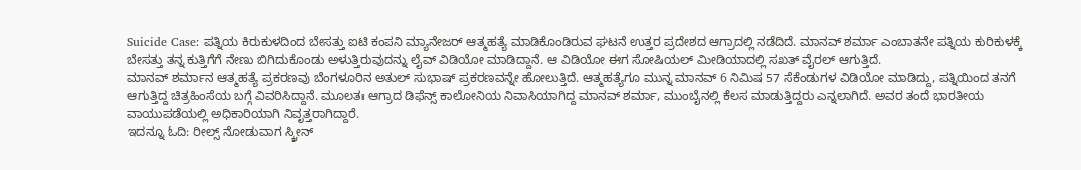Suicide Case: ಪತ್ನಿಯ ಕಿರುಕುಳದಿಂದ ಬೇಸತ್ತು ಐಟಿ ಕಂಪನಿ ಮ್ಯಾನೇಜರ್ ಆತ್ಮಹತ್ಯೆ ಮಾಡಿಕೊಂಡಿರುವ ಘಟನೆ ಉತ್ತರ ಪ್ರದೇಶದ ಆಗ್ರಾದಲ್ಲಿ ನಡೆದಿದೆ. ಮಾನವ್ ಶರ್ಮಾ ಎಂಬಾತನೇ ಪತ್ನಿಯ ಕುರಿಕುಳಕ್ಕೆ ಬೇಸತ್ತು ತನ್ನ ಕುತ್ತಿಗೆಗೆ ನೇಣು ಬಿಗಿದುಕೊಂಡು ಅಳುತ್ತಿರುವುದನ್ನು ಲೈವ್ ವಿಡಿಯೋ ಮಾಡಿದ್ದಾನೆ. ಆ ವಿಡಿಯೋ ಈಗ ಸೋಷಿಯಲ್ ಮೀಡಿಯಾದಲ್ಲಿ ಸಖತ್ ವೈರಲ್ ಆಗುತ್ತಿದೆ.
ಮಾನವ್ ಶರ್ಮಾನ ಆತ್ಮಹತ್ಯೆ ಪ್ರಕರಣವು ಬೆಂಗಳೂರಿನ ಅತುಲ್ ಸುಭಾಷ್ ಪ್ರಕರಣವನ್ನೇ ಹೋಲುತ್ತಿದೆ. ಆತ್ಮಹತ್ಯೆಗೂ ಮುನ್ನ ಮಾನವ್ 6 ನಿಮಿಷ 57 ಸೆಕೆಂಡುಗಳ ವಿಡಿಯೋ ಮಾಡಿದ್ದು, ಪತ್ನಿಯಿಂದ ತನಗೆ ಆಗುತ್ತಿದ್ದ ಚಿತ್ರಹಿಂಸೆಯ ಬಗ್ಗೆ ವಿವರಿಸಿದ್ದಾನೆ. ಮೂಲತಃ ಆಗ್ರಾದ ಡಿಫೆನ್ಸ್ ಕಾಲೋನಿಯ ನಿವಾಸಿಯಾಗಿದ್ದ ಮಾನವ್ ಶರ್ಮಾ, ಮುಂಬೈನಲ್ಲಿ ಕೆಲಸ ಮಾಡುತ್ತಿದ್ದರು ಎನ್ನಲಾಗಿದೆ. ಅವರ ತಂದೆ ಭಾರತೀಯ ವಾಯುಪಡೆಯಲ್ಲಿ ಅಧಿಕಾರಿಯಾಗಿ ನಿವೃತ್ತರಾಗಿದ್ದಾರೆ.
ಇದನ್ನೂ ಓದಿ: ರೀಲ್ಸ್ ನೋಡುವಾಗ ಸ್ಕ್ರೀನ್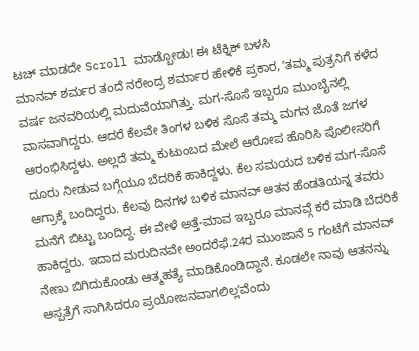ಟಚ್ ಮಾಡದೇ Scroll ಮಾಡ್ಬೋಡು! ಈ ಟೆಕ್ನಿಕ್ ಬಳಸಿ
ಮಾನವ್ ಶರ್ಮರ ತಂದೆ ನರೇಂದ್ರ ಶರ್ಮಾರ ಹೇಳಿಕೆ ಪ್ರಕಾರ, ʼತಮ್ಮ ಪುತ್ರನಿಗೆ ಕಳೆದ ವರ್ಷ ಜನವರಿಯಲ್ಲಿ ಮದುವೆಯಾಗಿತ್ತು. ಮಗ-ಸೊಸೆ ಇಬ್ಬರೂ ಮುಂಬೈನಲ್ಲಿ ವಾಸವಾಗಿದ್ದರು. ಆದರೆ ಕೆಲವೇ ತಿಂಗಳ ಬಳಿಕ ಸೊಸೆ ತಮ್ಮ ಮಗನ ಜೊತೆ ಜಗಳ ಆರಂಭಿಸಿದ್ದಳು. ಅಲ್ಲದೆ ತಮ್ಮ ಕುಟುಂಬದ ಮೇಲೆ ಆರೋಪ ಹೊರಿಸಿ ಪೊಲೀಸರಿಗೆ ದೂರು ನೀಡುವ ಬಗ್ಗೆಯೂ ಬೆದರಿಕೆ ಹಾಕಿದ್ದಳು. ಕೆಲ ಸಮಯದ ಬಳಿಕ ಮಗ-ಸೊಸೆ ಆಗ್ರಾಕ್ಕೆ ಬಂದಿದ್ದರು. ಕೆಲವು ದಿನಗಳ ಬಳಿಕ ಮಾನವ್ ಆತನ ಹೆಂಡತಿಯನ್ನ ತವರು ಮನೆಗೆ ಬಿಟ್ಟು ಬಂದಿದ್ದ. ಈ ವೇಳೆ ಅತ್ತೆ-ಮಾವ ಇಬ್ಬರೂ ಮಾನವ್ಗೆ ಕರೆ ಮಾಡಿ ಬೆದರಿಕೆ ಹಾಕಿದ್ದರು. ಇದಾದ ಮರುದಿನವೇ ಅಂದರೆಫೆ.24ರ ಮುಂಜಾನೆ 5 ಗಂಟೆಗೆ ಮಾನವ್ ನೇಣು ಬಿಗಿದುಕೊಂಡು ಆತ್ಮಹತ್ಯೆ ಮಾಡಿಕೊಂಡಿದ್ದಾನೆ. ಕೂಡಲೇ ನಾವು ಆತನನ್ನು ಆಸ್ಪತ್ರೆಗೆ ಸಾಗಿಸಿದರೂ ಪ್ರಯೋಜನವಾಗಲಿಲ್ಲʼವೆಂದು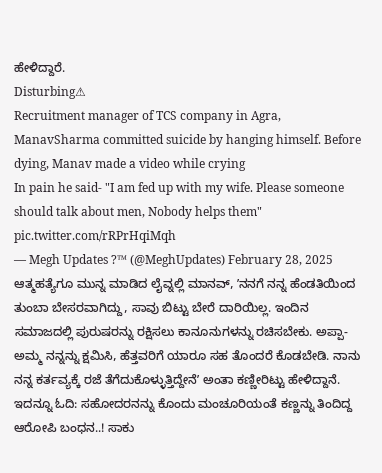ಹೇಳಿದ್ದಾರೆ.
Disturbing⚠
Recruitment manager of TCS company in Agra, ManavSharma committed suicide by hanging himself. Before dying, Manav made a video while crying
In pain he said- "I am fed up with my wife. Please someone should talk about men, Nobody helps them" pic.twitter.com/rRPrHqiMqh
— Megh Updates ?™ (@MeghUpdates) February 28, 2025
ಆತ್ಮಹತ್ಯೆಗೂ ಮುನ್ನ ಮಾಡಿದ ಲೈವ್ನಲ್ಲಿ ಮಾನವ್, ʼನನಗೆ ನನ್ನ ಹೆಂಡತಿಯಿಂದ ತುಂಬಾ ಬೇಸರವಾಗಿದ್ದು, ಸಾವು ಬಿಟ್ಟು ಬೇರೆ ದಾರಿಯಿಲ್ಲ. ಇಂದಿನ ಸಮಾಜದಲ್ಲಿ ಪುರುಷರನ್ನು ರಕ್ಷಿಸಲು ಕಾನೂನುಗಳನ್ನು ರಚಿಸಬೇಕು. ಅಪ್ಪಾ-ಅಮ್ಮ ನನ್ನನ್ನು ಕ್ಷಮಿಸಿ, ಹೆತ್ತವರಿಗೆ ಯಾರೂ ಸಹ ತೊಂದರೆ ಕೊಡಬೇಡಿ. ನಾನು ನನ್ನ ಕರ್ತವ್ಯಕ್ಕೆ ರಜೆ ತೆಗೆದುಕೊಳ್ಳುತ್ತಿದ್ದೇನೆʼ ಅಂತಾ ಕಣ್ಣೀರಿಟ್ಟು ಹೇಳಿದ್ದಾನೆ.
ಇದನ್ನೂ ಓದಿ: ಸಹೋದರನನ್ನು ಕೊಂದು ಮಂಚೂರಿಯಂತೆ ಕಣ್ಣನ್ನು ತಿಂದಿದ್ದ ಆರೋಪಿ ಬಂಧನ..! ಸಾಕು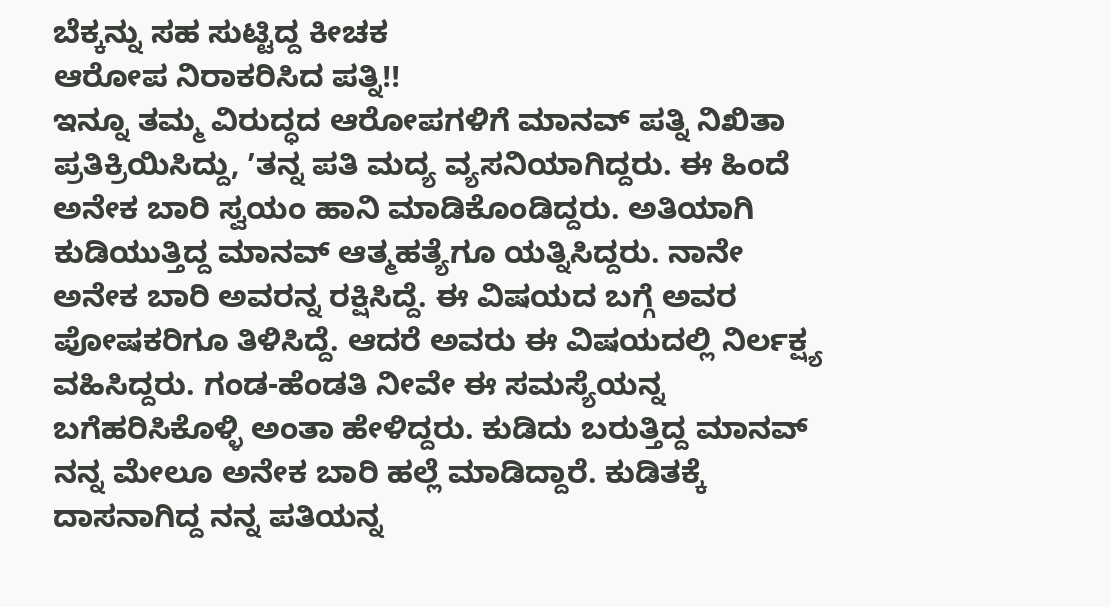ಬೆಕ್ಕನ್ನು ಸಹ ಸುಟ್ಟಿದ್ದ ಕೀಚಕ
ಆರೋಪ ನಿರಾಕರಿಸಿದ ಪತ್ನಿ!!
ಇನ್ನೂ ತಮ್ಮ ವಿರುದ್ಧದ ಆರೋಪಗಳಿಗೆ ಮಾನವ್ ಪತ್ನಿ ನಿಖಿತಾ ಪ್ರತಿಕ್ರಿಯಿಸಿದ್ದು, ʼತನ್ನ ಪತಿ ಮದ್ಯ ವ್ಯಸನಿಯಾಗಿದ್ದರು. ಈ ಹಿಂದೆ ಅನೇಕ ಬಾರಿ ಸ್ವಯಂ ಹಾನಿ ಮಾಡಿಕೊಂಡಿದ್ದರು. ಅತಿಯಾಗಿ ಕುಡಿಯುತ್ತಿದ್ದ ಮಾನವ್ ಆತ್ಮಹತ್ಯೆಗೂ ಯತ್ನಿಸಿದ್ದರು. ನಾನೇ ಅನೇಕ ಬಾರಿ ಅವರನ್ನ ರಕ್ಷಿಸಿದ್ದೆ. ಈ ವಿಷಯದ ಬಗ್ಗೆ ಅವರ ಪೋಷಕರಿಗೂ ತಿಳಿಸಿದ್ದೆ. ಆದರೆ ಅವರು ಈ ವಿಷಯದಲ್ಲಿ ನಿರ್ಲಕ್ಷ್ಯ ವಹಿಸಿದ್ದರು. ಗಂಡ-ಹೆಂಡತಿ ನೀವೇ ಈ ಸಮಸ್ಯೆಯನ್ನ ಬಗೆಹರಿಸಿಕೊಳ್ಳಿ ಅಂತಾ ಹೇಳಿದ್ದರು. ಕುಡಿದು ಬರುತ್ತಿದ್ದ ಮಾನವ್ ನನ್ನ ಮೇಲೂ ಅನೇಕ ಬಾರಿ ಹಲ್ಲೆ ಮಾಡಿದ್ದಾರೆ. ಕುಡಿತಕ್ಕೆ ದಾಸನಾಗಿದ್ದ ನನ್ನ ಪತಿಯನ್ನ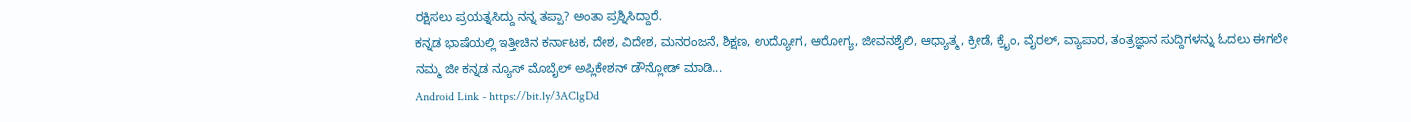ರಕ್ಷಿಸಲು ಪ್ರಯತ್ನಸಿದ್ದು ನನ್ನ ತಪ್ಪಾ? ಅಂತಾ ಪ್ರಶ್ನಿಸಿದ್ದಾರೆ.
ಕನ್ನಡ ಭಾಷೆಯಲ್ಲಿ ಇತ್ತೀಚಿನ ಕರ್ನಾಟಕ, ದೇಶ, ವಿದೇಶ, ಮನರಂಜನೆ, ಶಿಕ್ಷಣ, ಉದ್ಯೋಗ, ಆರೋಗ್ಯ, ಜೀವನಶೈಲಿ, ಆಧ್ಯಾತ್ಮ, ಕ್ರೀಡೆ, ಕ್ರೈಂ, ವೈರಲ್, ವ್ಯಾಪಾರ, ತಂತ್ರಜ್ಞಾನ ಸುದ್ದಿಗಳನ್ನು ಓದಲು ಈಗಲೇ ನಮ್ಮ ಜೀ ಕನ್ನಡ ನ್ಯೂಸ್ ಮೊಬೈಲ್ ಅಪ್ಲಿಕೇಶನ್ ಡೌನ್ಲೋಡ್ ಮಾಡಿ...
Android Link - https://bit.ly/3AClgDd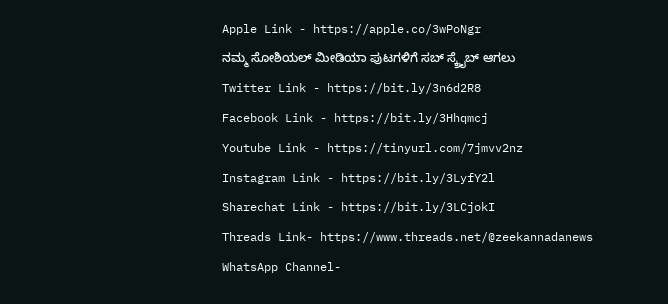Apple Link - https://apple.co/3wPoNgr
ನಮ್ಮ ಸೋಶಿಯಲ್ ಮೀಡಿಯಾ ಪುಟಗಳಿಗೆ ಸಬ್ ಸ್ಕ್ರೈಬ್ ಆಗಲು
Twitter Link - https://bit.ly/3n6d2R8
Facebook Link - https://bit.ly/3Hhqmcj
Youtube Link - https://tinyurl.com/7jmvv2nz
Instagram Link - https://bit.ly/3LyfY2l
Sharechat Link - https://bit.ly/3LCjokI
Threads Link- https://www.threads.net/@zeekannadanews
WhatsApp Channel-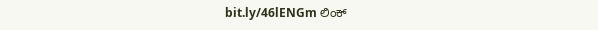bit.ly/46lENGm ಲಿಂಕ್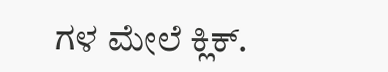ಗಳ ಮೇಲೆ ಕ್ಲಿಕ್.